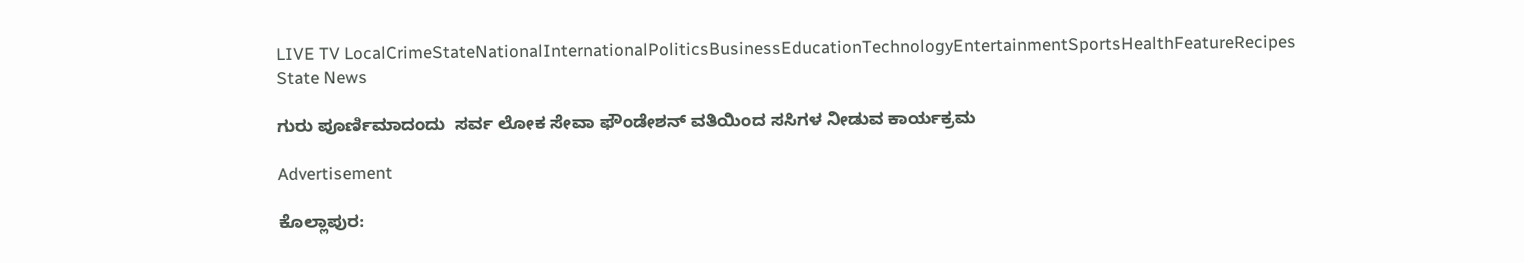LIVE TV LocalCrimeStateNationalInternationalPoliticsBusinessEducationTechnologyEntertainmentSportsHealthFeatureRecipes
State News

ಗುರು ಪೂರ್ಣಿಮಾದಂದು  ಸರ್ವ ಲೋಕ ಸೇವಾ ಫೌಂಡೇಶನ್ ವತಿಯಿಂದ ಸಸಿಗಳ ನೀಡುವ ಕಾರ್ಯಕ್ರಮ

Advertisement

ಕೊಲ್ಲಾಪುರ: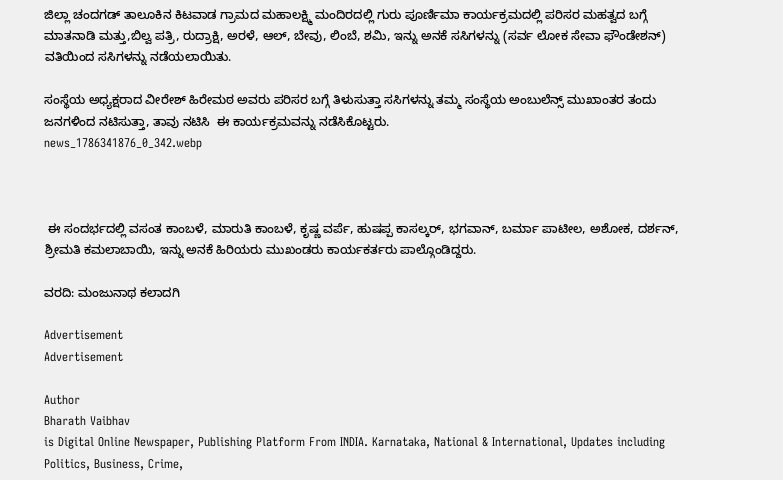ಜಿಲ್ಲಾ ಚಂದಗಡ್ ತಾಲೂಕಿನ ಕಿಟವಾಡ ಗ್ರಾಮದ ಮಹಾಲಕ್ಷ್ಮಿ ಮಂದಿರದಲ್ಲಿ ಗುರು ಪೂರ್ಣಿಮಾ ಕಾರ್ಯಕ್ರಮದಲ್ಲಿ ಪರಿಸರ ಮಹತ್ವದ ಬಗ್ಗೆ ಮಾತನಾಡಿ ಮತ್ತು,ಬಿಲ್ವ ಪತ್ರಿ, ರುದ್ರಾಕ್ಷಿ, ಅರಳೆ, ಆಲ್, ಬೇವು, ಲಿಂಬೆ, ಶಮಿ, ಇನ್ನು ಅನಕೆ ಸಸಿಗಳನ್ನು (ಸರ್ವ ಲೋಕ ಸೇವಾ ಫೌಂಡೇಶನ್) ವತಿಯಿಂದ ಸಸಿಗಳನ್ನು ನಡೆಯಲಾಯಿತು.

ಸಂಸ್ಥೆಯ ಅಧ್ಯಕ್ಷರಾದ ವೀರೇಶ್ ಹಿರೇಮಠ ಅವರು ಪರಿಸರ ಬಗ್ಗೆ ತಿಳುಸುತ್ತಾ ಸಸಿಗಳನ್ನು ತಮ್ಮ ಸಂಸ್ಥೆಯ ಅಂಬುಲೆನ್ಸ್ ಮುಖಾಂತರ ತಂದು ಜನಗಳಿಂದ ನಟಿಸುತ್ತಾ, ತಾವು ನಟಿಸಿ  ಈ ಕಾರ್ಯಕ್ರಮವನ್ನು ನಡೆಸಿಕೊಟ್ಟರು.
news_1786341876_0_342.webp



 ಈ ಸಂದರ್ಭದಲ್ಲಿ ವಸಂತ ಕಾಂಬಳೆ, ಮಾರುತಿ ಕಾಂಬಳೆ, ಕೃಷ್ಣ ವರ್ಪೆ, ಹುಷಪ್ಪ ಕಾಸಲ್ಕರ್, ಭಗವಾನ್, ಬರ್ಮಾ ಪಾಟೀಲ, ಅಶೋಕ, ದರ್ಶನ್, ಶ್ರೀಮತಿ ಕಮಲಾಬಾಯಿ, ಇನ್ನು ಅನಕೆ ಹಿರಿಯರು ಮುಖಂಡರು ಕಾರ್ಯಕರ್ತರು ಪಾಲ್ಗೊಂಡಿದ್ದರು.

ವರದಿ: ಮಂಜುನಾಥ ಕಲಾದಗಿ

Advertisement
Advertisement

Author
Bharath Vaibhav
is Digital Online Newspaper, Publishing Platform From INDIA. Karnataka, National & International, Updates including Politics, Business, Crime,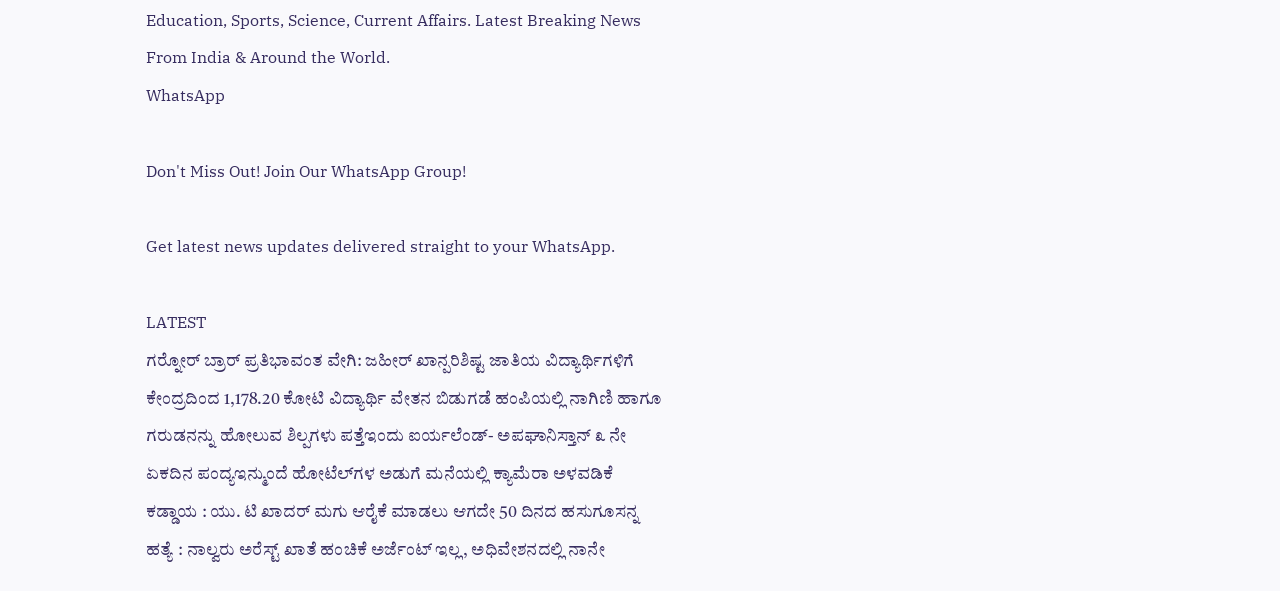Education, Sports, Science, Current Affairs. Latest Breaking News From India & Around the World.
WhatsApp

Don't Miss Out! Join Our WhatsApp Group!

Get latest news updates delivered straight to your WhatsApp.

LATEST
ಗರ‍್ನೋರ್ ಬ್ರಾರ್ ಪ್ರತಿಭಾವಂತ ವೇಗಿ: ಜಹೀರ್ ಖಾನ್ಪರಿಶಿಷ್ಟ ಜಾತಿಯ ವಿದ್ಯಾರ್ಥಿಗಳಿಗೆ ಕೇಂದ್ರದಿಂದ 1,178.20 ಕೋಟಿ ವಿದ್ಯಾರ್ಥಿ ವೇತನ ಬಿಡುಗಡೆ ಹಂಪಿಯಲ್ಲಿ ನಾಗಿಣಿ ಹಾಗೂ ಗರುಡನನ್ನು ಹೋಲುವ ಶಿಲ್ಪಗಳು ಪತ್ತೆಇಂದು ಐರ್ಯಲೆಂಡ್- ಅಪಘಾನಿಸ್ತಾನ್ ೩ ನೇ ಏಕದಿನ ಪಂದ್ಯಇನ್ಮುಂದೆ ಹೋಟೆಲ್‌ಗಳ ಅಡುಗೆ ಮನೆಯಲ್ಲಿ ಕ್ಯಾಮೆರಾ ಅಳವಡಿಕೆ ಕಡ್ಡಾಯ : ಯು. ಟಿ ಖಾದರ್ ಮಗು ಆರೈಕೆ ಮಾಡಲು ಆಗದೇ 50 ದಿನದ ಹಸುಗೂಸನ್ನ ಹತ್ಯೆ : ನಾಲ್ವರು ಅರೆಸ್ಟ್ ಖಾತೆ ಹಂಚಿಕೆ ಅರ್ಜೆಂಟ್ ಇಲ್ಲ, ಅಧಿವೇಶನದಲ್ಲಿ ನಾನೇ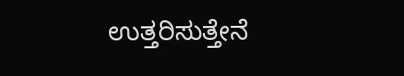ಉತ್ತರಿಸುತ್ತೇನೆ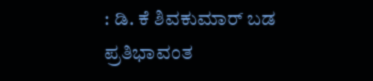: ಡಿ. ಕೆ ಶಿವಕುಮಾರ್ ಬಡ ಪ್ರತಿಭಾವಂತ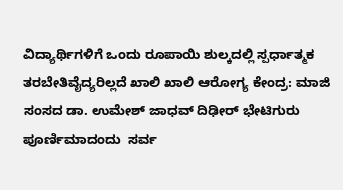ವಿದ್ಯಾರ್ಥಿಗಳಿಗೆ ಒಂದು ರೂಪಾಯಿ ಶುಲ್ಕದಲ್ಲಿ ಸ್ಪರ್ಧಾತ್ಮಕ ತರಬೇತಿವೈದ್ಯರಿಲ್ಲದೆ ಖಾಲಿ ಖಾಲಿ ಆರೋಗ್ಯ ಕೇಂದ್ರ: ಮಾಜಿ ಸಂಸದ ಡಾ. ಉಮೇಶ್ ಜಾಧವ್ ದಿಢೀರ್ ಭೇಟಿಗುರು ಪೂರ್ಣಿಮಾದಂದು  ಸರ್ವ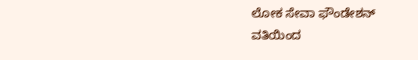ಲೋಕ ಸೇವಾ ಫೌಂಡೇಶನ್ ವತಿಯಿಂದ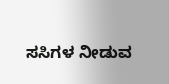ಸಸಿಗಳ ನೀಡುವ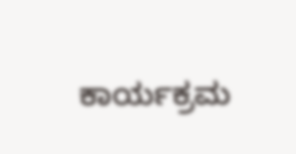ಕಾರ್ಯಕ್ರಮ